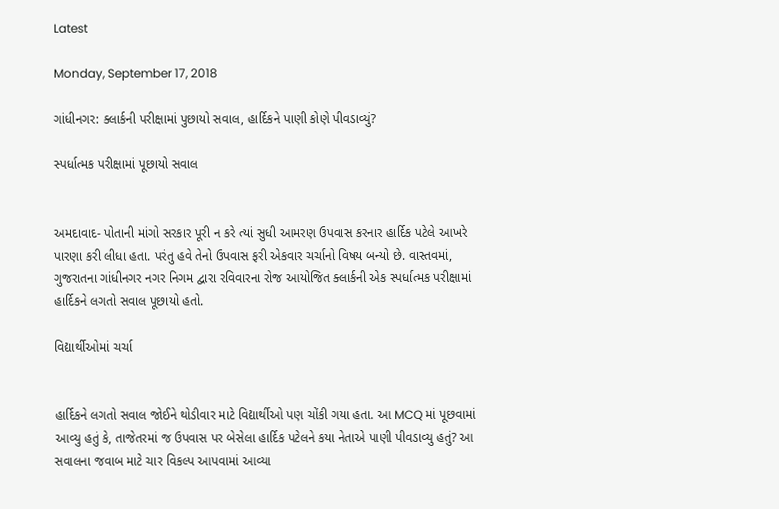Latest

Monday, September 17, 2018

ગાંધીનગર: ક્લાર્કની પરીક્ષામાં પુછાયો સવાલ, હાર્દિકને પાણી કોણે પીવડાવ્યું?

સ્પર્ધાત્મક પરીક્ષામાં પૂછાયો સવાલ


અમદાવાદ- પોતાની માંગો સરકાર પૂરી ન કરે ત્યાં સુધી આમરણ ઉપવાસ કરનાર હાર્દિક પટેલે આખરે પારણા કરી લીધા હતા. પરંતુ હવે તેનો ઉપવાસ ફરી એકવાર ચર્ચાનો વિષય બન્યો છે. વાસ્તવમાં, ગુજરાતના ગાંધીનગર નગર નિગમ દ્વારા રવિવારના રોજ આયોજિત ક્લાર્કની એક સ્પર્ધાત્મક પરીક્ષામાં હાર્દિકને લગતો સવાલ પૂછાયો હતો.

વિદ્યાર્થીઓમાં ચર્ચા


હાર્દિકને લગતો સવાલ જોઈને થોડીવાર માટે વિદ્યાર્થીઓ પણ ચોંકી ગયા હતા. આ MCQ માં પૂછવામાં આવ્યુ હતું કે, તાજેતરમાં જ ઉપવાસ પર બેસેલા હાર્દિક પટેલને કયા નેતાએ પાણી પીવડાવ્યુ હતું? આ સવાલના જવાબ માટે ચાર વિકલ્પ આપવામાં આવ્યા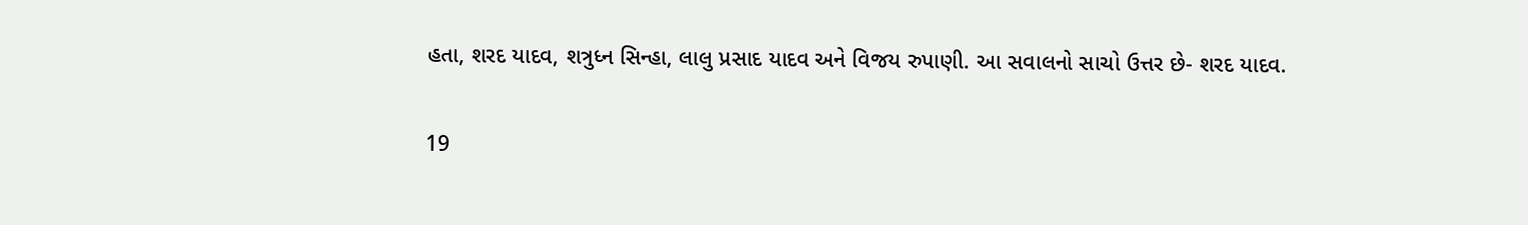હતા, શરદ યાદવ, શત્રુધ્ન સિન્હા, લાલુ પ્રસાદ યાદવ અને વિજય રુપાણી. આ સવાલનો સાચો ઉત્તર છે- શરદ યાદવ.

19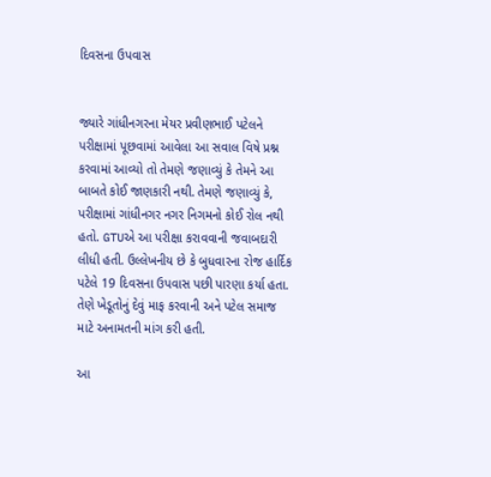દિવસના ઉપવાસ


જ્યારે ગાંધીનગરના મેયર પ્રવીણભાઈ પટેલને પરીક્ષામાં પૂછવામાં આવેલા આ સવાલ વિષે પ્રશ્ન કરવામાં આવ્યો તો તેમણે જણાવ્યું કે તેમને આ બાબતે કોઈ જાણકારી નથી. તેમણે જણાવ્યું કે, પરીક્ષામાં ગાંધીનગર નગર નિગમનો કોઈ રોલ નથી હતો. GTUએ આ પરીક્ષા કરાવવાની જવાબદારી લીધી હતી. ઉલ્લેખનીય છે કે બુધવારના રોજ હાર્દિક પટેલે 19 દિવસના ઉપવાસ પછી પારણા કર્યા હતા. તેણે ખેડૂતોનું દેવું માફ કરવાની અને પટેલ સમાજ માટે અનામતની માંગ કરી હતી.

આ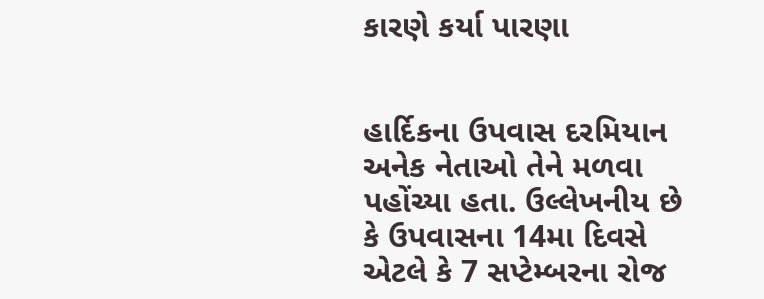કારણે કર્યા પારણા


હાર્દિકના ઉપવાસ દરમિયાન અનેક નેતાઓ તેને મળવા પહોંચ્યા હતા. ઉલ્લેખનીય છે કે ઉપવાસના 14મા દિવસે એટલે કે 7 સપ્ટેમ્બરના રોજ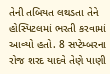તેની તબિયત લથડતા તેને હોસ્પિટલમાં ભરતી કરવામાં આવ્યો હતો. 8 સપ્ટેમ્બરના રોજ શરદ યાદવે તેણે પાણી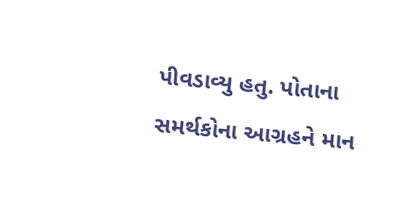પીવડાવ્યુ હતુ. પોતાના સમર્થકોના આગ્રહને માન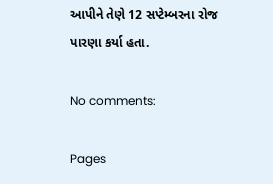આપીને તેણે 12 સપ્ટેમ્બરના રોજ પારણા કર્યા હતા.

No comments:

Pages